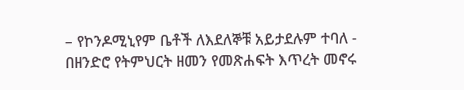– የኮንዶሚኒየም ቤቶች ለእደለኞቹ አይታደሉም ተባለ - በዘንድሮ የትምህርት ዘመን የመጽሐፍት እጥረት መኖሩ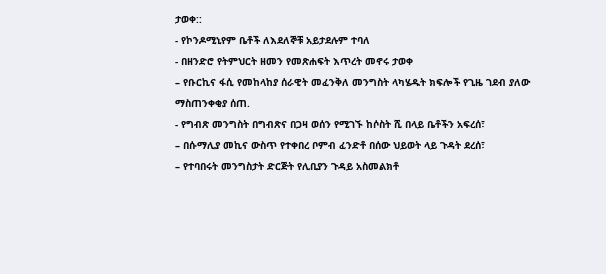ታወቀ::
- የኮንዶሚኒየም ቤቶች ለእደለኞቹ አይታደሉም ተባለ
- በዘንድሮ የትምህርት ዘመን የመጽሐፍት እጥረት መኖሩ ታወቀ
– የቡርኪና ፋሲ የመከላከያ ሰራዊት መፈንቅለ መንግስት ላካሄዱት ክፍሎች የጊዜ ገደብ ያለው ማስጠንቀቂያ ሰጠ.
- የግብጽ መንግስት በግብጽና በጋዛ ወሰን የሚገኙ ከሶስት ሺ በላይ ቤቶችን አፍረሰ፣
– በሱማሊያ መኪና ውስጥ የተቀበረ ቦምብ ፈንድቶ በሰው ህይወት ላይ ጉዳት ደረሰ፣
– የተባበሩት መንግስታት ድርጅት የሊቢያን ጉዳይ አስመልክቶ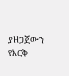ያዘጋጀውን የእርቅ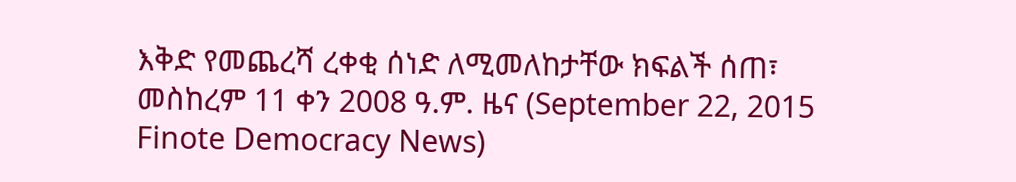እቅድ የመጨረሻ ረቀቂ ሰነድ ለሚመለከታቸው ክፍልች ሰጠ፣
መስከረም 11 ቀን 2008 ዓ.ም. ዜና (September 22, 2015 Finote Democracy News)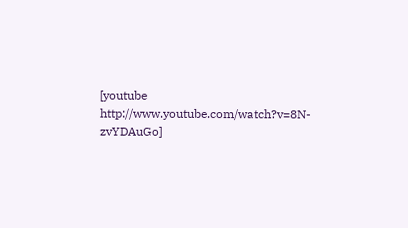[youtube http://www.youtube.com/watch?v=8N-zvYDAuGo]